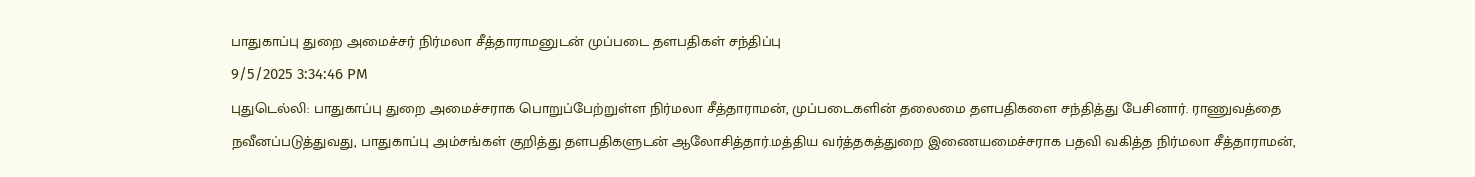பாதுகாப்பு துறை அமைச்சர் நிர்மலா சீத்தாராமனுடன் முப்படை தளபதிகள் சந்திப்பு
9/5/2025 3:34:46 PM
புதுடெல்லி: பாதுகாப்பு துறை அமைச்சராக பொறுப்பேற்றுள்ள நிர்மலா சீத்தாராமன், முப்படைகளின் தலைமை தளபதிகளை சந்தித்து பேசினார். ராணுவத்தை நவீனப்படுத்துவது, பாதுகாப்பு அம்சங்கள் குறித்து தளபதிகளுடன் ஆலோசித்தார்.மத்திய வர்த்தகத்துறை இணையமைச்சராக பதவி வகித்த நிர்மலா சீத்தாராமன்,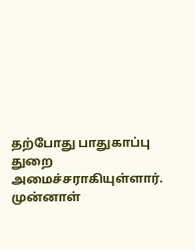தற்போது பாதுகாப்பு துறை அமைச்சராகியுள்ளார். முன்னாள்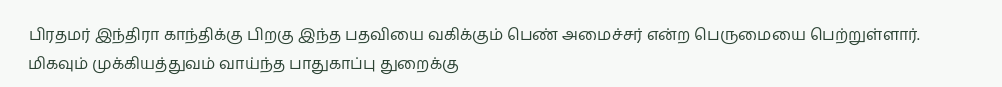பிரதமர் இந்திரா காந்திக்கு பிறகு இந்த பதவியை வகிக்கும் பெண் அமைச்சர் என்ற பெருமையை பெற்றுள்ளார்.
மிகவும் முக்கியத்துவம் வாய்ந்த பாதுகாப்பு துறைக்கு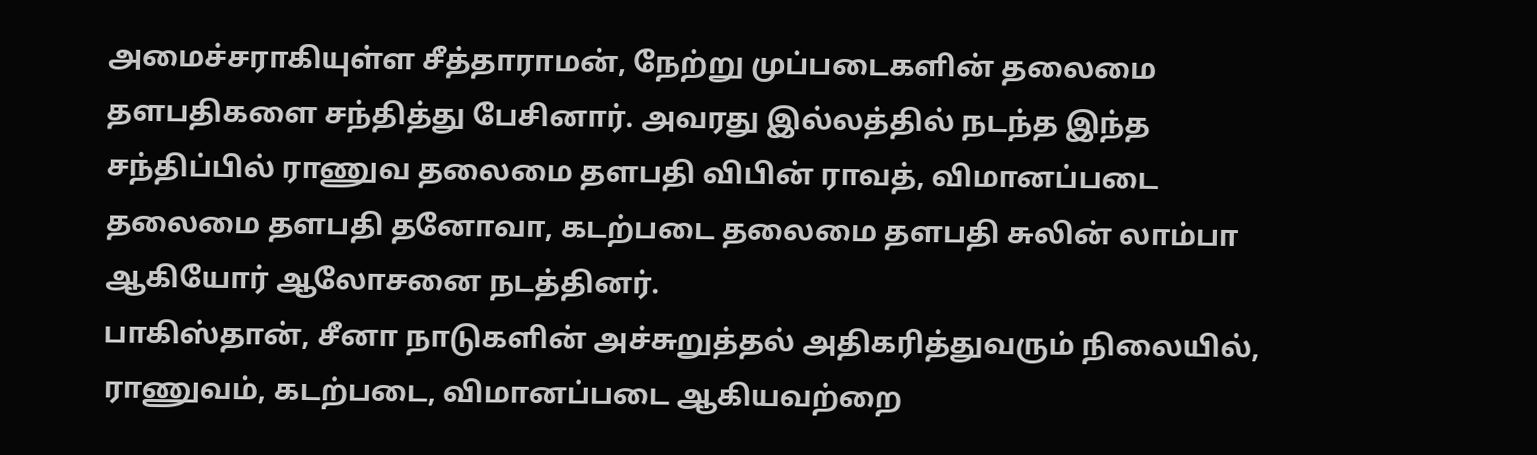அமைச்சராகியுள்ள சீத்தாராமன், நேற்று முப்படைகளின் தலைமை தளபதிகளை சந்தித்து பேசினார். அவரது இல்லத்தில் நடந்த இந்த சந்திப்பில் ராணுவ தலைமை தளபதி விபின் ராவத், விமானப்படை தலைமை தளபதி தனோவா, கடற்படை தலைமை தளபதி சுலின் லாம்பா ஆகியோர் ஆலோசனை நடத்தினர்.
பாகிஸ்தான், சீனா நாடுகளின் அச்சுறுத்தல் அதிகரித்துவரும் நிலையில், ராணுவம், கடற்படை, விமானப்படை ஆகியவற்றை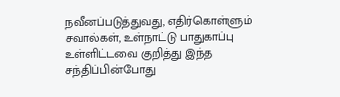நவீனப்படுத்துவது, எதிர்கொள்ளும் சவால்கள், உள்நாட்டு பாதுகாப்பு உள்ளிட்டவை குறித்து இந்த சந்திப்பின்போது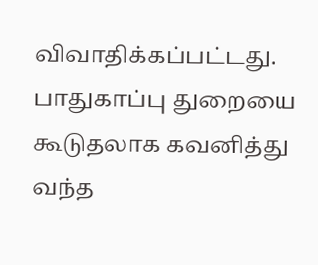விவாதிக்கப்பட்டது. பாதுகாப்பு துறையை கூடுதலாக கவனித்து வந்த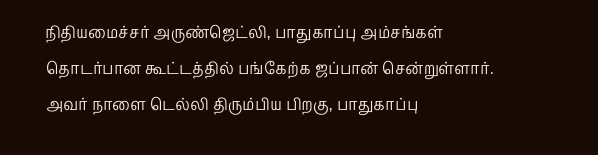நிதியமைச்சர் அருண்ஜெட்லி, பாதுகாப்பு அம்சங்கள் தொடர்பான கூட்டத்தில் பங்கேற்க ஜப்பான் சென்றுள்ளார். அவர் நாளை டெல்லி திரும்பிய பிறகு, பாதுகாப்பு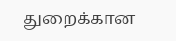துறைக்கான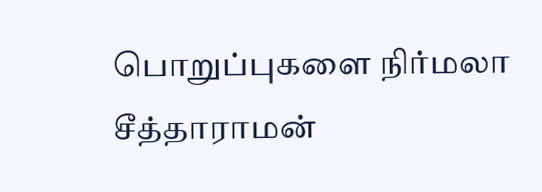பொறுப்புகளை நிர்மலா சீத்தாராமன்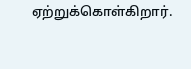ஏற்றுக்கொள்கிறார்.